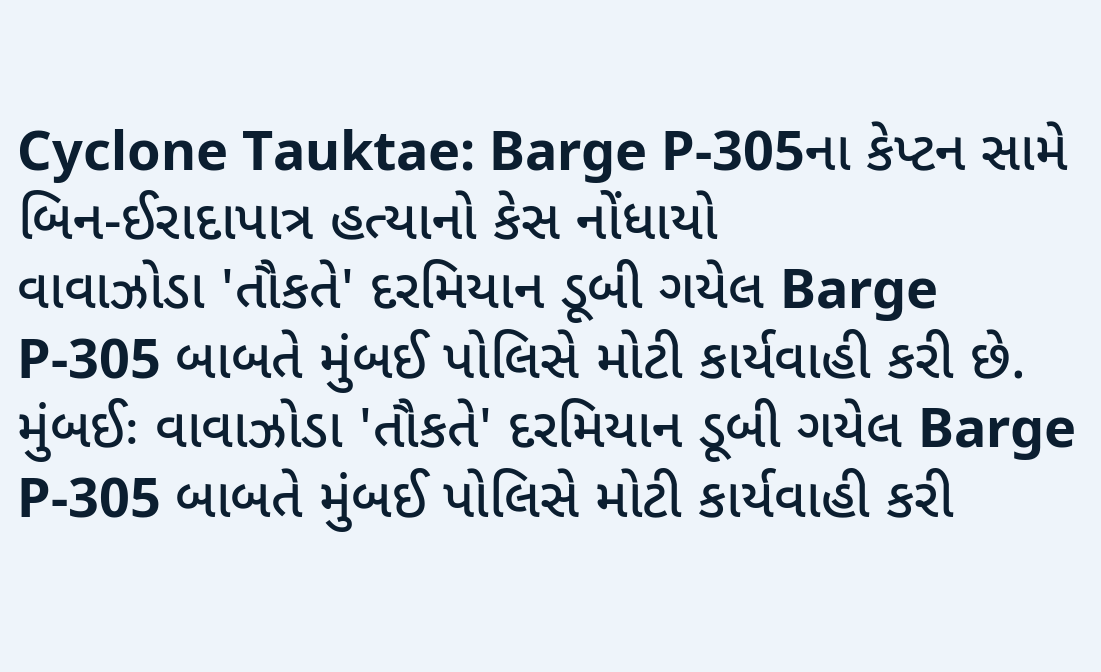Cyclone Tauktae: Barge P-305ના કેપ્ટન સામે બિન-ઈરાદાપાત્ર હત્યાનો કેસ નોંધાયો
વાવાઝોડા 'તૌકતે' દરમિયાન ડૂબી ગયેલ Barge P-305 બાબતે મુંબઈ પોલિસે મોટી કાર્યવાહી કરી છે.
મુંબઈઃ વાવાઝોડા 'તૌકતે' દરમિયાન ડૂબી ગયેલ Barge P-305 બાબતે મુંબઈ પોલિસે મોટી કાર્યવાહી કરી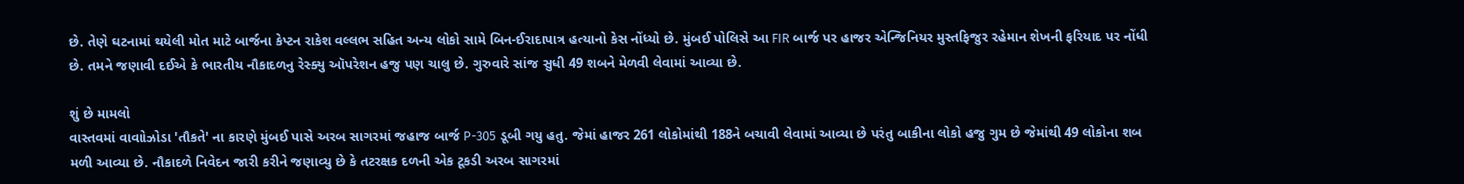છે. તેણે ઘટનામાં થયેલી મોત માટે બાર્જના કેપ્ટન રાકેશ વલ્લભ સહિત અન્ય લોકો સામે બિન-ઈરાદાપાત્ર હત્યાનો કેસ નોંધ્યો છે. મુંબઈ પોલિસે આ FIR બાર્જ પર હાજર એન્જિનિયર મુસ્તફિજુર રહેમાન શેખની ફરિયાદ પર નોંધી છે. તમને જણાવી દઈએ કે ભારતીય નૌકાદળનુ રેસ્ક્યુ ઑપરેશન હજુ પણ ચાલુ છે. ગુરુવારે સાંજ સુધી 49 શબને મેળવી લેવામાં આવ્યા છે.

શું છે મામલો
વાસ્તવમાં વાવાોઝોડા 'તૌકતે' ના કારણે મુંબઈ પાસે અરબ સાગરમાં જહાજ બાર્જ P-305 ડૂબી ગયુ હતુ. જેમાં હાજર 261 લોકોમાંથી 188ને બચાવી લેવામાં આવ્યા છે પરંતુ બાકીના લોકો હજુ ગુમ છે જેમાંથી 49 લોકોના શબ મળી આવ્યા છે. નૌકાદળે નિવેદન જારી કરીને જણાવ્યુ છે કે તટરક્ષક દળની એક ટૂકડી અરબ સાગરમાં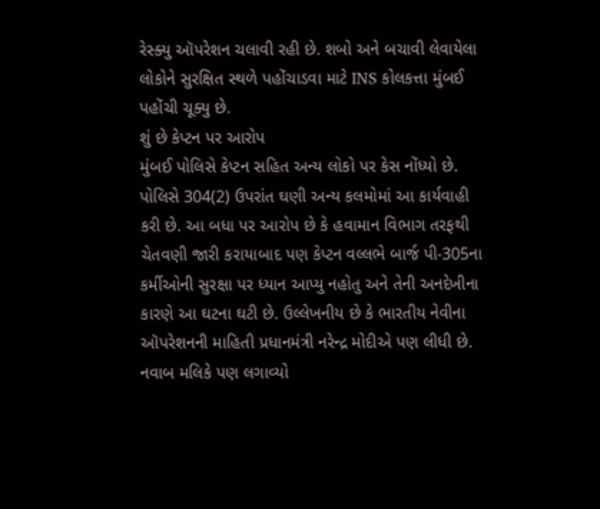રેસ્ક્યુ ઑપરેશન ચલાવી રહી છે. શબો અને બચાવી લેવાયેલા લોકોને સુરક્ષિત સ્થળે પહોંચાડવા માટે INS કોલકત્તા મુંબઈ પહોંચી ચૂક્યુ છે.
શું છે કેપ્ટન પર આરોપ
મુંબઈ પોલિસે કેપ્ટન સહિત અન્ય લોકો પર કેસ નોંધ્યો છે. પોલિસે 304(2) ઉપરાંત ઘણી અન્ય કલમોમાં આ કાર્યવાહી કરી છે. આ બધા પર આરોપ છે કે હવામાન વિભાગ તરફથી ચેતવણી જારી કરાયાબાદ પણ કેપ્ટન વલ્લભે બાર્જ પી-305ના કર્મીઓની સુરક્ષા પર ધ્યાન આપ્યુ નહોતુ અને તેની અનદેખીના કારણે આ ઘટના ઘટી છે. ઉલ્લેખનીય છે કે ભારતીય નેવીના ઑપરેશનની માહિતી પ્રધાનમંત્રી નરેન્દ્ર મોદીએ પણ લીધી છે.
નવાબ મલિકે પણ લગાવ્યો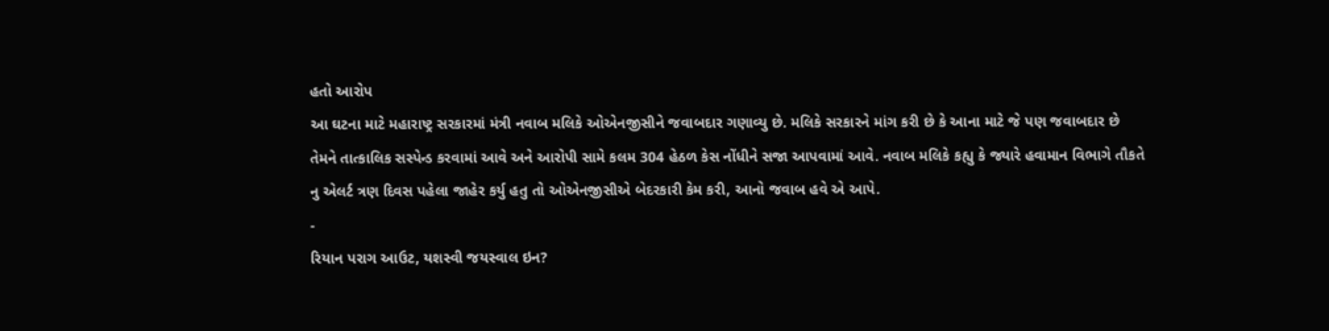હતો આરોપ
આ ઘટના માટે મહારાષ્ટ્ર સરકારમાં મંત્રી નવાબ મલિકે ઓએનજીસીને જવાબદાર ગણાવ્યુ છે. મલિકે સરકારને માંગ કરી છે કે આના માટે જે પણ જવાબદાર છે તેમને તાત્કાલિક સસ્પેન્ડ કરવામાં આવે અને આરોપી સામે કલમ 304 હેઠળ કેસ નોંધીને સજા આપવામાં આવે. નવાબ મલિકે કહ્યુ કે જ્યારે હવામાન વિભાગે તૌકતે નુ એલર્ટ ત્રણ દિવસ પહેલા જાહેર કર્યુ હતુ તો ઓએનજીસીએ બેદરકારી કેમ કરી, આનો જવાબ હવે એ આપે.
-
રિયાન પરાગ આઉટ, યશસ્વી જયસ્વાલ ઇન?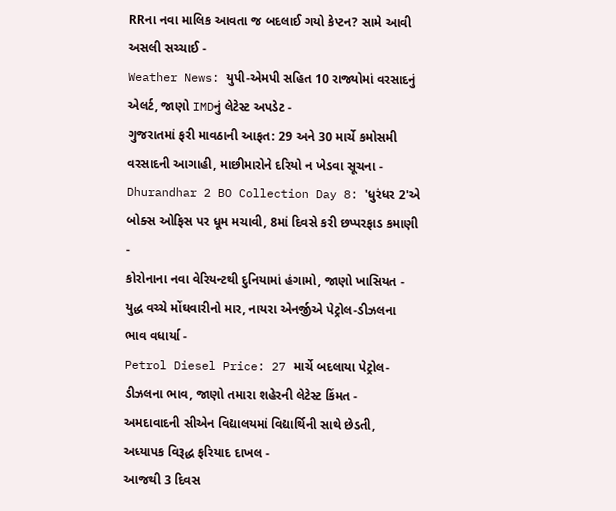RRના નવા માલિક આવતા જ બદલાઈ ગયો કેપ્ટન? સામે આવી અસલી સચ્ચાઈ -
Weather News: યુપી-એમપી સહિત 10 રાજ્યોમાં વરસાદનું એલર્ટ, જાણો IMDનું લેટેસ્ટ અપડેટ -
ગુજરાતમાં ફરી માવઠાની આફત: 29 અને 30 માર્ચે કમોસમી વરસાદની આગાહી, માછીમારોને દરિયો ન ખેડવા સૂચના -
Dhurandhar 2 BO Collection Day 8: 'ધુરંધર 2'એ બોક્સ ઓફિસ પર ધૂમ મચાવી, 8માં દિવસે કરી છપ્પરફાડ કમાણી -
કોરોનાના નવા વેરિયન્ટથી દુનિયામાં હંગામો, જાણો ખાસિયત -
યુદ્ધ વચ્ચે મોંઘવારીનો માર, નાયરા એનર્જીએ પેટ્રોલ-ડીઝલના ભાવ વધાર્યા -
Petrol Diesel Price: 27 માર્ચે બદલાયા પેટ્રોલ-ડીઝલના ભાવ, જાણો તમારા શહેરની લેટેસ્ટ કિંમત -
અમદાવાદની સીએન વિદ્યાલયમાં વિદ્યાર્થિની સાથે છેડતી, અધ્યાપક વિરૂદ્ધ ફરિયાદ દાખલ -
આજથી 3 દિવસ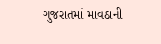ગુજરાતમાં માવઠાની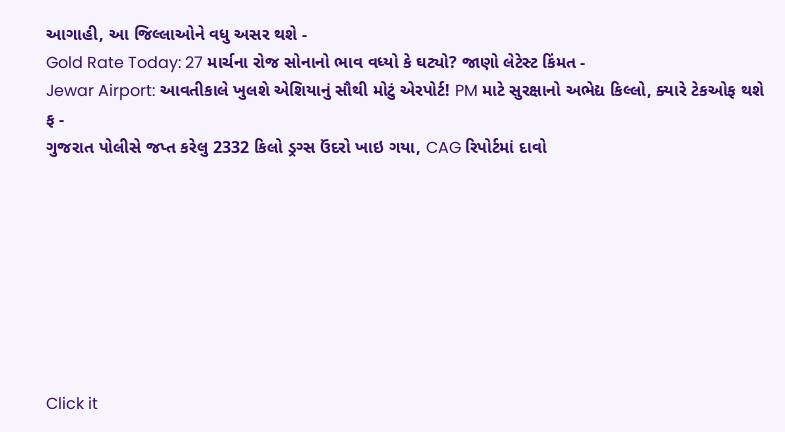આગાહી, આ જિલ્લાઓને વધુ અસર થશે -
Gold Rate Today: 27 માર્ચના રોજ સોનાનો ભાવ વધ્યો કે ઘટ્યો? જાણો લેટેસ્ટ કિંમત -
Jewar Airport: આવતીકાલે ખુલશે એશિયાનું સૌથી મોટું એરપોર્ટ! PM માટે સુરક્ષાનો અભેદ્ય કિલ્લો, ક્યારે ટેકઓફ થશે ફ -
ગુજરાત પોલીસે જપ્ત કરેલુ 2332 કિલો ડ્રગ્સ ઉંદરો ખાઇ ગયા, CAG રિપોર્ટમાં દાવો








Click it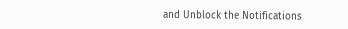and Unblock the Notifications